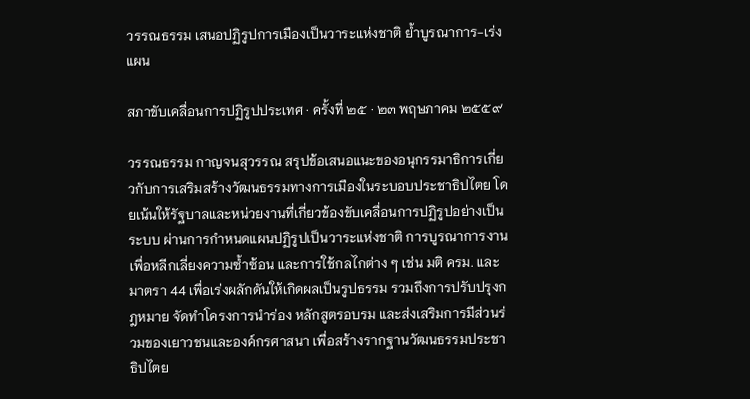วรรณธรรม เสนอปฏิรูปการเมืองเป็นวาระแห่งชาติ ย้ำบูรณาการ-เร่งแผน

สภาขับเคลื่อนการปฏิรูปประเทศ · ครั้งที่ ๒๕ · ๒๓ พฤษภาคม ๒๕๕๙

วรรณธรรม กาญจนสุวรรณ สรุปข้อเสนอแนะของอนุกรรมาธิการเกี่ยวกับการเสริมสร้างวัฒนธรรมทางการเมืองในระบอบประชาธิปไตย โดยเน้นให้รัฐบาลและหน่วยงานที่เกี่ยวข้องขับเคลื่อนการปฏิรูปอย่างเป็นระบบ ผ่านการกำหนดแผนปฏิรูปเป็นวาระแห่งชาติ การบูรณาการงานเพื่อหลีกเลี่ยงความซ้ำซ้อน และการใช้กลไกต่าง ๆ เช่น มติ ครม. และมาตรา 44 เพื่อเร่งผลักดันให้เกิดผลเป็นรูปธรรม รวมถึงการปรับปรุงกฎหมาย จัดทำโครงการนำร่อง หลักสูตรอบรม และส่งเสริมการมีส่วนร่วมของเยาวชนและองค์กรศาสนา เพื่อสร้างรากฐานวัฒนธรรมประชาธิปไตย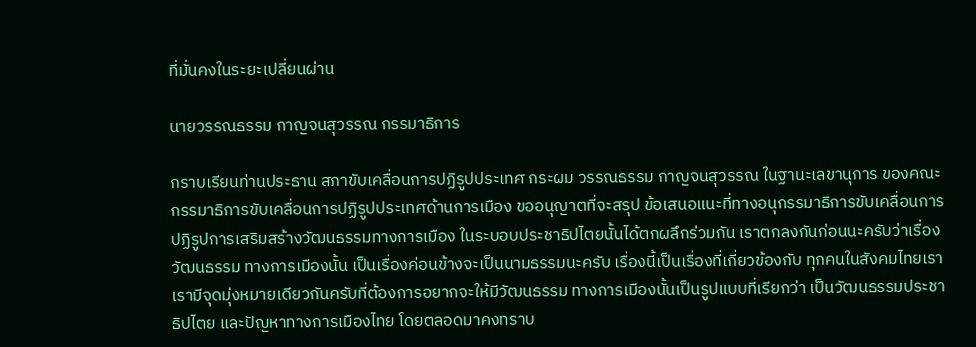ที่มั่นคงในระยะเปลี่ยนผ่าน

นายวรรณธรรม กาญจนสุวรรณ กรรมาธิการ

กราบเรียนท่านประธาน สภาขับเคลื่อนการปฏิรูปประเทศ กระผม วรรณธรรม กาญจนสุวรรณ ในฐานะเลขานุการ ของคณะกรรมาธิการขับเคลื่อนการปฏิรูปประเทศด้านการเมือง ขออนุญาตที่จะสรุป ข้อเสนอแนะที่ทางอนุกรรมาธิการขับเคลื่อนการปฏิรูปการเสริมสร้างวัฒนธรรมทางการเมือง ในระบอบประชาธิปไตยนั้นได้ตกผลึกร่วมกัน เราตกลงกันก่อนนะครับว่าเรื่องวัฒนธรรม ทางการเมืองนั้น เป็นเรื่องค่อนข้างจะเป็นนามธรรมนะครับ เรื่องนี้เป็นเรื่องที่เกี่ยวข้องกับ ทุกคนในสังคมไทยเรา เรามีจุดมุ่งหมายเดียวกันครับที่ต้องการอยากจะให้มีวัฒนธรรม ทางการเมืองนั้นเป็นรูปแบบที่เรียกว่า เป็นวัฒนธรรมประชาธิปไตย และปัญหาทางการเมืองไทย โดยตลอดมาคงทราบ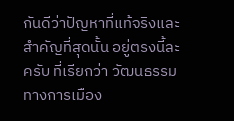กันดีว่าปัญหาที่แท้จริงและสําคัญที่สุดนั้น อยู่ตรงนี้ละครับ ที่เรียกว่า วัฒนธรรมทางการเมือง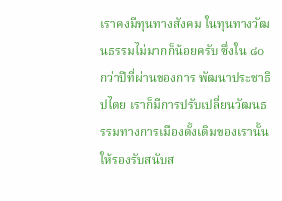เราคงมีทุนทางสังคม ในทุนทางวัฒนธรรมไม่มากก็น้อยครับ ซึ่งใน ๘๐ กว่าปีที่ผ่านของการ พัฒนาประชาธิปไตย เราก็มีการปรับเปลี่ยนวัฒนธรรมทางการเมืองดั้งเดิมของเรานั้น ให้รองรับสนับส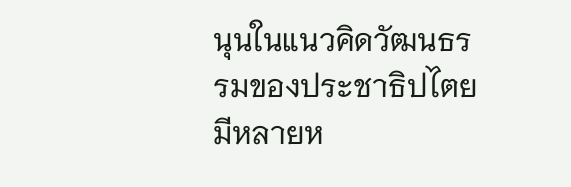นุนในแนวคิดวัฒนธรรมของประชาธิปไตย มีหลายห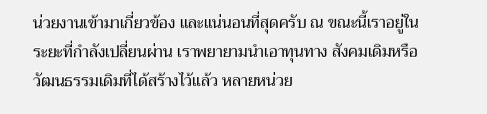น่วยงานเข้ามาเกี่ยวข้อง และแน่นอนที่สุดครับ ณ ขณะนี้เราอยู่ในระยะที่กําลังเปลี่ยนผ่าน เราพยายามนําเอาทุนทาง สังคมเดิมหรือวัฒนธรรมเดิมที่ได้สร้างไว้แล้ว หลายหน่วย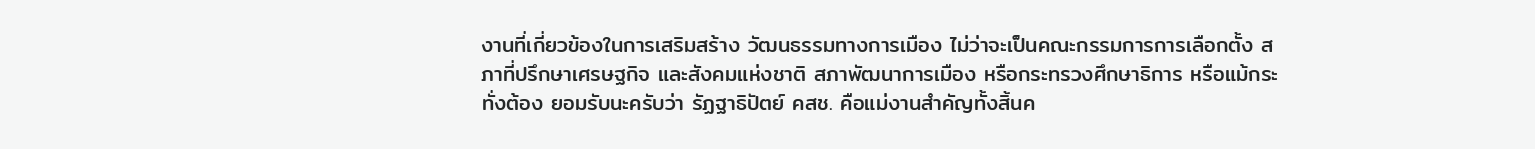งานที่เกี่ยวข้องในการเสริมสร้าง วัฒนธรรมทางการเมือง ไม่ว่าจะเป็นคณะกรรมการการเลือกตั้ง สภาที่ปรึกษาเศรษฐกิจ และสังคมแห่งชาติ สภาพัฒนาการเมือง หรือกระทรวงศึกษาธิการ หรือแม้กระทั่งต้อง ยอมรับนะครับว่า รัฏฐาธิปัตย์ คสช. คือแม่งานสําคัญทั้งสิ้นค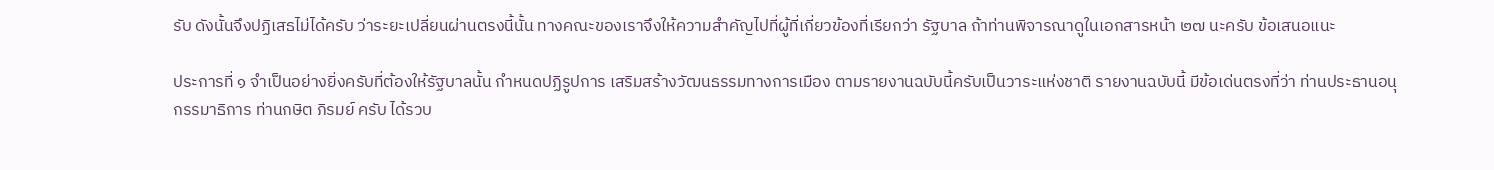รับ ดังนั้นจึงปฏิเสธไม่ได้ครับ ว่าระยะเปลี่ยนผ่านตรงนี้นั้น ทางคณะของเราจึงให้ความสําคัญไปที่ผู้ที่เกี่ยวข้องที่เรียกว่า รัฐบาล ถ้าท่านพิจารณาดูในเอกสารหน้า ๒๗ นะครับ ข้อเสนอแนะ

ประการที่ ๑ จําเป็นอย่างยิ่งครับที่ต้องให้รัฐบาลนั้น กําหนดปฏิรูปการ เสริมสร้างวัฒนธรรมทางการเมือง ตามรายงานฉบับนี้ครับเป็นวาระแห่งชาติ รายงานฉบับนี้ มีข้อเด่นตรงที่ว่า ท่านประธานอนุกรรมาธิการ ท่านกษิต ภิรมย์ ครับ ได้รวบ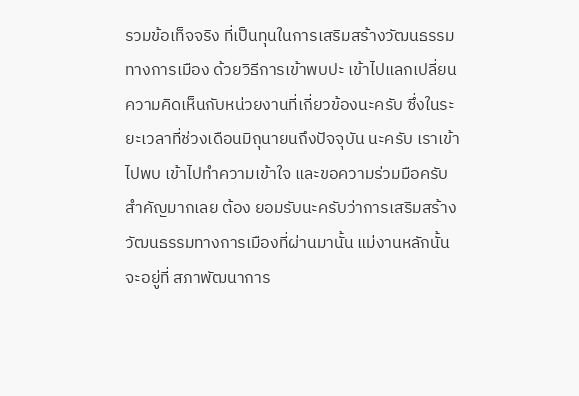รวมข้อเท็จจริง ที่เป็นทุนในการเสริมสร้างวัฒนธรรมทางการเมือง ด้วยวิธีการเข้าพบปะ เข้าไปแลกเปลี่ยน ความคิดเห็นกับหน่วยงานที่เกี่ยวข้องนะครับ ซึ่งในระยะเวลาที่ช่วงเดือนมิถุนายนถึงปัจจุบัน นะครับ เราเข้าไปพบ เข้าไปทําความเข้าใจ และขอความร่วมมือครับ สําคัญมากเลย ต้อง ยอมรับนะครับว่าการเสริมสร้างวัฒนธรรมทางการเมืองที่ผ่านมานั้น แม่งานหลักนั้นจะอยู่ที่ สภาพัฒนาการ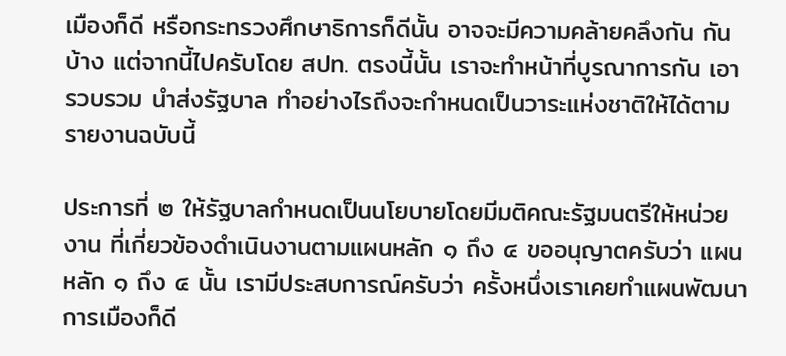เมืองก็ดี หรือกระทรวงศึกษาธิการก็ดีนั้น อาจจะมีความคล้ายคลึงกัน กันบ้าง แต่จากนี้ไปครับโดย สปท. ตรงนี้นั้น เราจะทําหน้าที่บูรณาการกัน เอารวบรวม นําส่งรัฐบาล ทําอย่างไรถึงจะกําหนดเป็นวาระแห่งชาติให้ได้ตามรายงานฉบับนี้

ประการที่ ๒ ให้รัฐบาลกําหนดเป็นนโยบายโดยมีมติคณะรัฐมนตรีให้หน่วยงาน ที่เกี่ยวข้องดําเนินงานตามแผนหลัก ๑ ถึง ๔ ขออนุญาตครับว่า แผนหลัก ๑ ถึง ๔ นั้น เรามีประสบการณ์ครับว่า ครั้งหนึ่งเราเคยทําแผนพัฒนาการเมืองก็ดี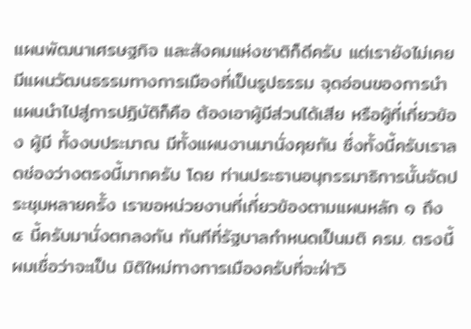แผนพัฒนาเศรษฐกิจ และสังคมแห่งชาติก็ดีครับ แต่เรายังไม่เคยมีแผนวัฒนธรรมทางการเมืองที่เป็นรูปธรรม จุดอ่อนของการนําแผนนําไปสู่การปฏิบัติก็คือ ต้องเอาผู้มีส่วนได้เสีย หรือผู้ที่เกี่ยวข้อง ผู้มี ทั้งงบประมาณ มีทั้งแผนงานมานั่งคุยกัน ซึ่งทั้งนี้ครับเราลดช่องว่างตรงนี้มากครับ โดย ท่านประธานอนุกรรมาธิการนั้นจัดประชุมหลายครั้ง เราขอหน่วยงานที่เกี่ยวข้องตามแผนหลัก ๑ ถึง ๔ นี้ครับมานั่งตกลงกัน ทันทีที่รัฐบาลกําหนดเป็นมติ ครม. ตรงนี้ผมเชื่อว่าจะเป็น มิติใหม่ทางการเมืองครับที่จะฝ่าวิ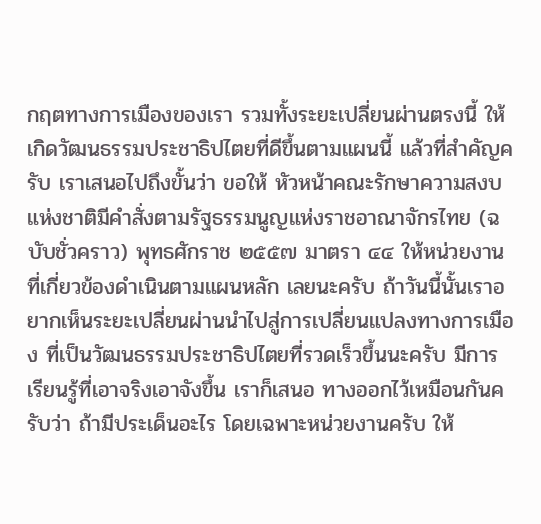กฤตทางการเมืองของเรา รวมทั้งระยะเปลี่ยนผ่านตรงนี้ ให้เกิดวัฒนธรรมประชาธิปไตยที่ดีขึ้นตามแผนนี้ แล้วที่สําคัญครับ เราเสนอไปถึงขั้นว่า ขอให้ หัวหน้าคณะรักษาความสงบแห่งชาติมีคําสั่งตามรัฐธรรมนูญแห่งราชอาณาจักรไทย (ฉบับชั่วคราว) พุทธศักราช ๒๕๕๗ มาตรา ๔๔ ให้หน่วยงานที่เกี่ยวข้องดําเนินตามแผนหลัก เลยนะครับ ถ้าวันนี้นั้นเราอยากเห็นระยะเปลี่ยนผ่านนําไปสู่การเปลี่ยนแปลงทางการเมือง ที่เป็นวัฒนธรรมประชาธิปไตยที่รวดเร็วขึ้นนะครับ มีการเรียนรู้ที่เอาจริงเอาจังขึ้น เราก็เสนอ ทางออกไว้เหมือนกันครับว่า ถ้ามีประเด็นอะไร โดยเฉพาะหน่วยงานครับ ให้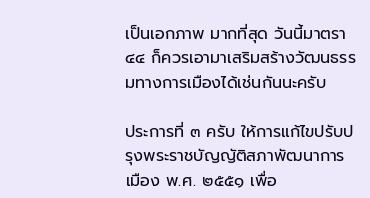เป็นเอกภาพ มากที่สุด วันนี้มาตรา ๔๔ ก็ควรเอามาเสริมสร้างวัฒนธรรมทางการเมืองได้เช่นกันนะครับ

ประการที่ ๓ ครับ ให้การแก้ไขปรับปรุงพระราชบัญญัติสภาพัฒนาการเมือง พ.ศ. ๒๕๕๑ เพื่อ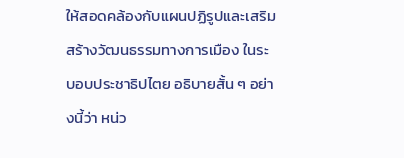ให้สอดคล้องกับแผนปฏิรูปและเสริมสร้างวัฒนธรรมทางการเมือง ในระบอบประชาธิปไตย อธิบายสั้น ๆ อย่างนี้ว่า หน่ว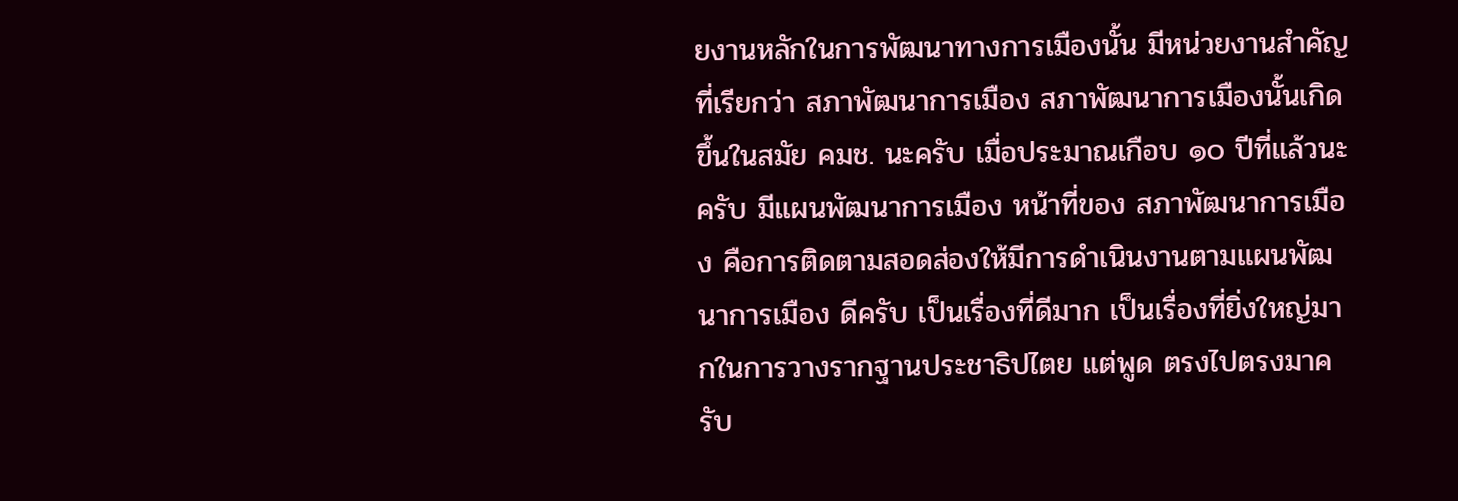ยงานหลักในการพัฒนาทางการเมืองนั้น มีหน่วยงานสําคัญที่เรียกว่า สภาพัฒนาการเมือง สภาพัฒนาการเมืองนั้นเกิดขึ้นในสมัย คมช. นะครับ เมื่อประมาณเกือบ ๑๐ ปีที่แล้วนะครับ มีแผนพัฒนาการเมือง หน้าที่ของ สภาพัฒนาการเมือง คือการติดตามสอดส่องให้มีการดําเนินงานตามแผนพัฒนาการเมือง ดีครับ เป็นเรื่องที่ดีมาก เป็นเรื่องที่ยิ่งใหญ่มากในการวางรากฐานประชาธิปไตย แต่พูด ตรงไปตรงมาครับ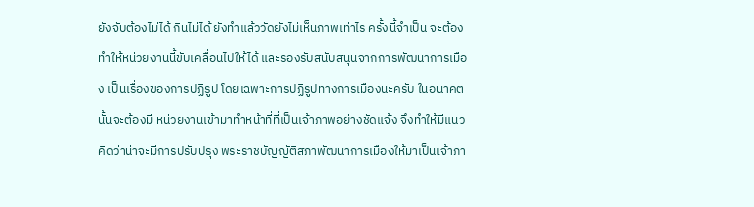ยังจับต้องไม่ได้ กินไม่ได้ ยังทําแล้ววัดยังไม่เห็นภาพเท่าไร ครั้งนี้จําเป็น จะต้องทําให้หน่วยงานนี้ขับเคลื่อนไปให้ได้ และรองรับสนับสนุนจากการพัฒนาการเมือง เป็นเรื่องของการปฏิรูป โดยเฉพาะการปฏิรูปทางการเมืองนะครับ ในอนาคตนั้นจะต้องมี หน่วยงานเข้ามาทําหน้าที่ที่เป็นเจ้าภาพอย่างชัดแจ้ง จึงทําให้มีแนวคิดว่าน่าจะมีการปรับปรุง พระราชบัญญัติสภาพัฒนาการเมืองให้มาเป็นเจ้าภา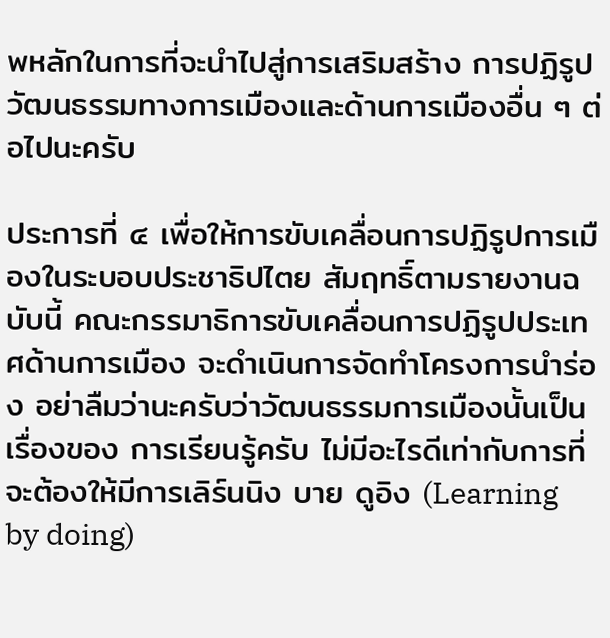พหลักในการที่จะนําไปสู่การเสริมสร้าง การปฏิรูปวัฒนธรรมทางการเมืองและด้านการเมืองอื่น ๆ ต่อไปนะครับ

ประการที่ ๔ เพื่อให้การขับเคลื่อนการปฏิรูปการเมืองในระบอบประชาธิปไตย สัมฤทธิ์ตามรายงานฉบับนี้ คณะกรรมาธิการขับเคลื่อนการปฏิรูปประเทศด้านการเมือง จะดําเนินการจัดทําโครงการนําร่อง อย่าลืมว่านะครับว่าวัฒนธรรมการเมืองนั้นเป็นเรื่องของ การเรียนรู้ครับ ไม่มีอะไรดีเท่ากับการที่จะต้องให้มีการเลิร์นนิง บาย ดูอิง (Learning by doing)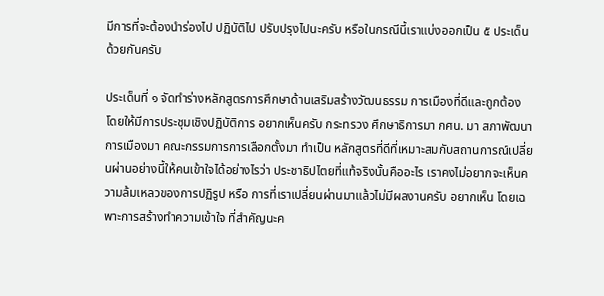มีการที่จะต้องนําร่องไป ปฏิบัติไป ปรับปรุงไปนะครับ หรือในกรณีนี้เราแบ่งออกเป็น ๕ ประเด็นด้วยกันครับ

ประเด็นที่ ๑ จัดทําร่างหลักสูตรการศึกษาด้านเสริมสร้างวัฒนธรรม การเมืองที่ดีและถูกต้อง โดยให้มีการประชุมเชิงปฏิบัติการ อยากเห็นครับ กระทรวง ศึกษาธิการมา กศน. มา สภาพัฒนาการเมืองมา คณะกรรมการการเลือกตั้งมา ทําเป็น หลักสูตรที่ดีที่เหมาะสมกับสถานการณ์เปลี่ยนผ่านอย่างนี้ให้คนเข้าใจได้อย่างไรว่า ประชาธิปไตยที่แท้จริงนั้นคืออะไร เราคงไม่อยากจะเห็นความล้มเหลวของการปฏิรูป หรือ การที่เราเปลี่ยนผ่านมาแล้วไม่มีผลงานครับ อยากเห็น โดยเฉพาะการสร้างทําความเข้าใจ ที่สําคัญนะค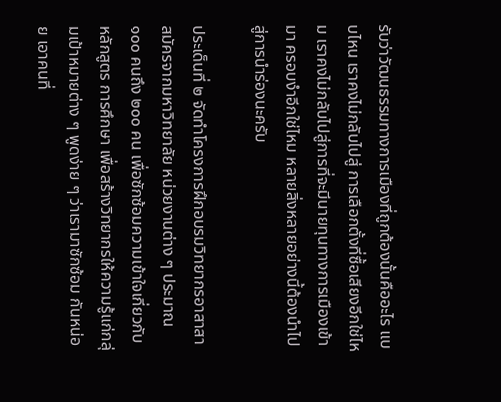รับว่าวัฒนธรรมทางการเมืองที่ถูกต้องนั้นคืออะไร แบบไหน เราคงไม่กลับไปสู่ การเลือกตั้งที่ซื้อเสียงอีกใช่ไหม เราคงไม่กลับไปสู่การที่จะมีนายทุนทางการเมืองเข้ามา ครอบงําอีกใช่ไหม หลายสิ่งหลายอย่างนี้ต้องนําไปสู่การนําร่องนะครับ

ประเด็นที่ ๒ จัดทําโครงการฝึกอบรมวิทยากรอาสาสาสมัครจากมหาวิทยาลัย หน่วยงานต่าง ๆ ประมาณ ๑๐๐ คนถึง ๒๐๐ คน เพื่อซักซ้อมความเข้าใจเกี่ยวกับหลักสูตร การศึกษา เพื่อสร้างวิทยากรให้ความรู้แก่กลุ่มเป้าหมายต่าง ๆ พูดง่าย ๆ ว่าเรามาซักซ้อม กันหน่อย เอาคนที่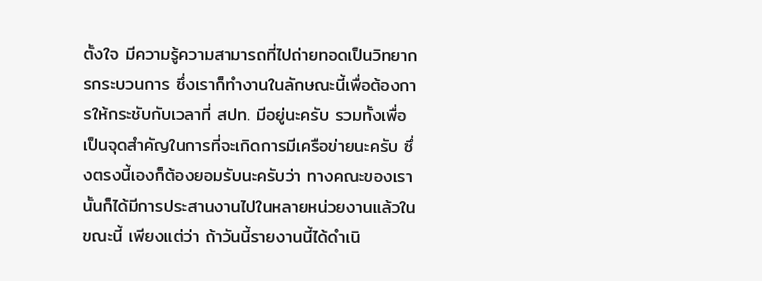ตั้งใจ มีความรู้ความสามารถที่ไปถ่ายทอดเป็นวิทยากรกระบวนการ ซึ่งเราก็ทํางานในลักษณะนี้เพื่อต้องการให้กระชับกับเวลาที่ สปท. มีอยู่นะครับ รวมทั้งเพื่อ เป็นจุดสําคัญในการที่จะเกิดการมีเครือข่ายนะครับ ซึ่งตรงนี้เองก็ต้องยอมรับนะครับว่า ทางคณะของเรานั้นก็ได้มีการประสานงานไปในหลายหน่วยงานแล้วในขณะนี้ เพียงแต่ว่า ถ้าวันนี้รายงานนี้ได้ดําเนิ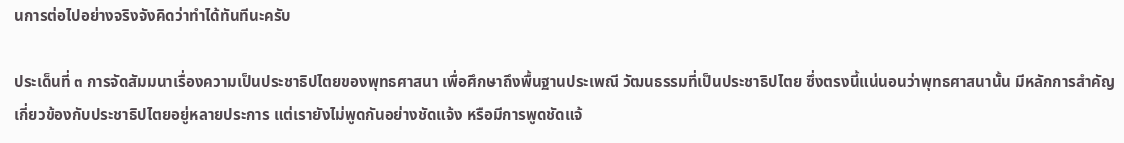นการต่อไปอย่างจริงจังคิดว่าทําได้ทันทีนะครับ

ประเด็นที่ ๓ การจัดสัมมนาเรื่องความเป็นประชาธิปไตยของพุทธศาสนา เพื่อศึกษาถึงพื้นฐานประเพณี วัฒนธรรมที่เป็นประชาธิปไตย ซึ่งตรงนี้แน่นอนว่าพุทธศาสนานั้น มีหลักการสําคัญเกี่ยวข้องกับประชาธิปไตยอยู่หลายประการ แต่เรายังไม่พูดกันอย่างชัดแจ้ง หรือมีการพูดชัดแจ้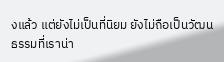งแล้ว แต่ยังไม่เป็นที่นิยม ยังไม่ถือเป็นวัฒนธรรมที่เราน่า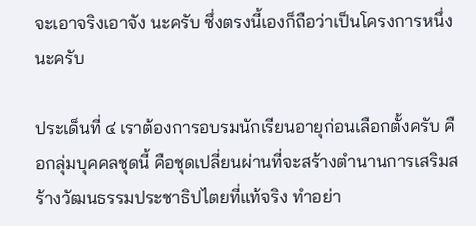จะเอาจริงเอาจัง นะครับ ซึ่งตรงนี้เองก็ถือว่าเป็นโครงการหนึ่งนะครับ

ประเด็นที่ ๔ เราต้องการอบรมนักเรียนอายุก่อนเลือกตั้งครับ คือกลุ่มบุคคลชุดนี้ คือชุดเปลี่ยนผ่านที่จะสร้างตํานานการเสริมสร้างวัฒนธรรมประชาธิปไตยที่แท้จริง ทําอย่า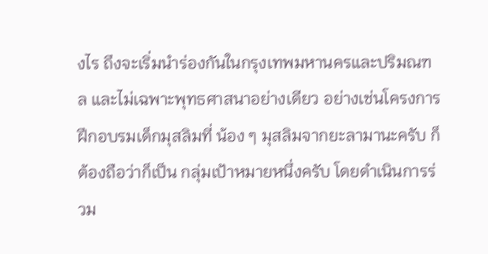งไร ถึงจะเริ่มนําร่องกันในกรุงเทพมหานครและปริมณฑล และไม่เฉพาะพุทธศาสนาอย่างเดียว อย่างเช่นโครงการฝึกอบรมเด็กมุสลิมที่ น้อง ๆ มุสลิมจากยะลามานะครับ ก็ต้องถือว่าก็เป็น กลุ่มเป้าหมายหนึ่งครับ โดยดําเนินการร่วม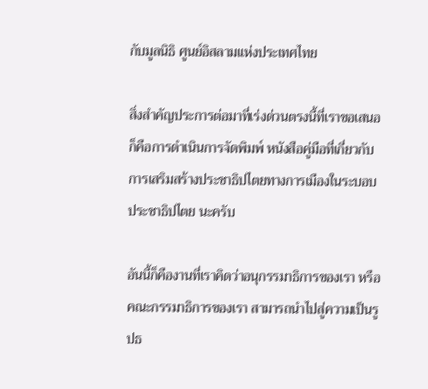กับมูลนิธิ ศูนย์อิสลามแห่งประเทศไทย

สิ่งสําคัญประการต่อมาที่เร่งด่วนตรงนี้ที่เราขอเสนอก็คือการดําเนินการจัดพิมพ์ หนังสือคู่มือที่เกี่ยวกับการเสริมสร้างประชาธิปไตยทางการเมืองในระบอบประชาธิปไตย นะครับ

อันนี้ก็คืองานที่เราคิดว่าอนุกรรมาธิการของเรา หรือคณะกรรมาธิการของเรา สามารถนําไปสู่ความเป็นรูปธ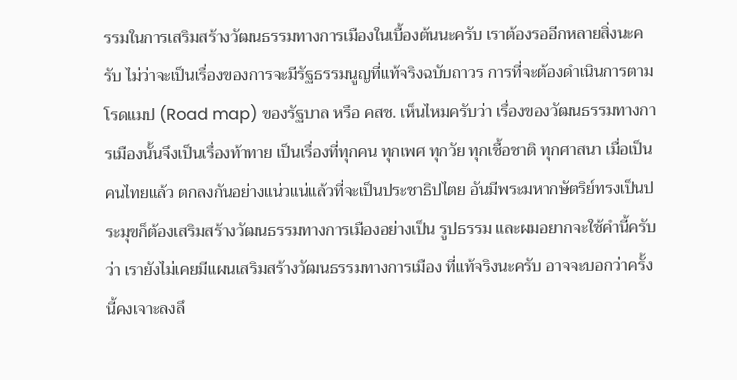รรมในการเสริมสร้างวัฒนธรรมทางการเมืองในเบื้องต้นนะครับ เราต้องรออีกหลายสิ่งนะครับ ไม่ว่าจะเป็นเรื่องของการจะมีรัฐธรรมนูญที่แท้จริงฉบับถาวร การที่จะต้องดําเนินการตามโรดแมป (Road map) ของรัฐบาล หรือ คสช. เห็นไหมครับว่า เรื่องของวัฒนธรรมทางการเมืองนั้นจึงเป็นเรื่องท้าทาย เป็นเรื่องที่ทุกคน ทุกเพศ ทุกวัย ทุกเชื้อชาติ ทุกศาสนา เมื่อเป็นคนไทยแล้ว ตกลงกันอย่างแน่วแน่แล้วที่จะเป็นประชาธิปไตย อันมีพระมหากษัตริย์ทรงเป็นประมุขก็ต้องเสริมสร้างวัฒนธรรมทางการเมืองอย่างเป็น รูปธรรม และผมอยากจะใช้คํานี้ครับว่า เรายังไม่เคยมีแผนเสริมสร้างวัฒนธรรมทางการเมือง ที่แท้จริงนะครับ อาจจะบอกว่าครั้งนี้คงเจาะลงลึ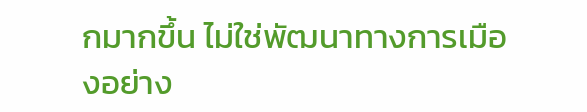กมากขึ้น ไม่ใช่พัฒนาทางการเมืองอย่าง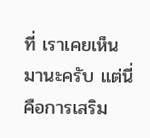ที่ เราเคยเห็นมานะครับ แต่นี่คือการเสริม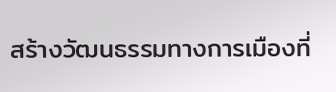สร้างวัฒนธรรมทางการเมืองที่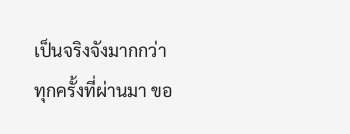เป็นจริงจังมากกว่า ทุกครั้งที่ผ่านมา ขอ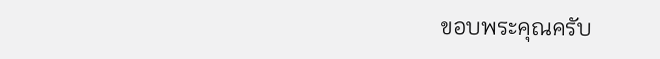ขอบพระคุณครับ